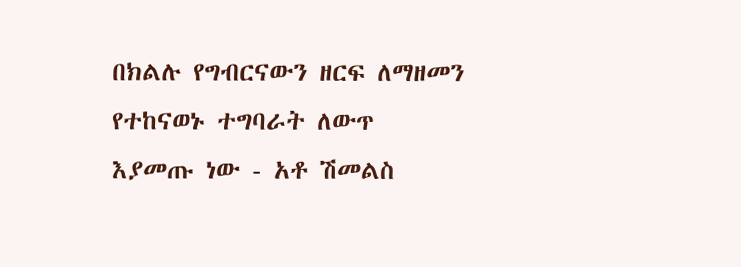በክልሉ የግብርናውን ዘርፍ ለማዘመን የተከናወኑ ተግባራት ለውጥ እያመጡ ነው - አቶ ሽመልስ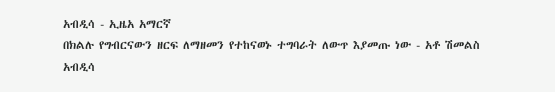አብዲሳ - ኢዜአ አማርኛ
በክልሉ የግብርናውን ዘርፍ ለማዘመን የተከናወኑ ተግባራት ለውጥ እያመጡ ነው - አቶ ሽመልስ አብዲሳ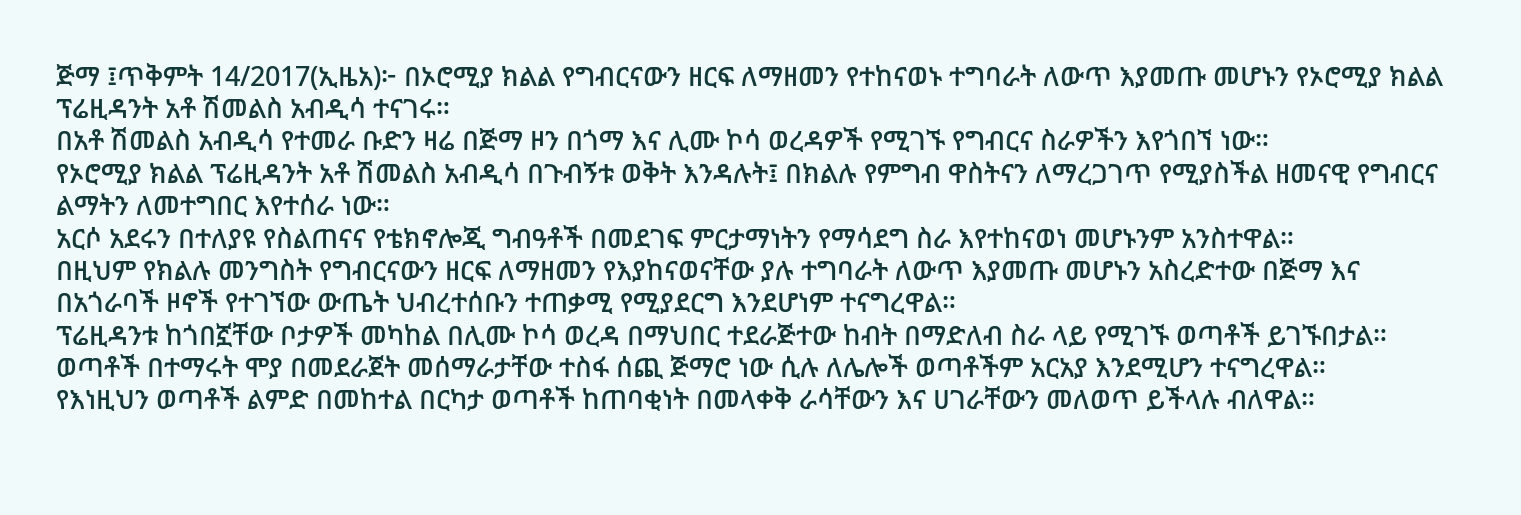ጅማ ፤ጥቅምት 14/2017(ኢዜአ)፦ በኦሮሚያ ክልል የግብርናውን ዘርፍ ለማዘመን የተከናወኑ ተግባራት ለውጥ እያመጡ መሆኑን የኦሮሚያ ክልል ፕሬዚዳንት አቶ ሽመልስ አብዲሳ ተናገሩ።
በአቶ ሽመልስ አብዲሳ የተመራ ቡድን ዛሬ በጅማ ዞን በጎማ እና ሊሙ ኮሳ ወረዳዎች የሚገኙ የግብርና ስራዎችን እየጎበኘ ነው።
የኦሮሚያ ክልል ፕሬዚዳንት አቶ ሽመልስ አብዲሳ በጉብኝቱ ወቅት እንዳሉት፤ በክልሉ የምግብ ዋስትናን ለማረጋገጥ የሚያስችል ዘመናዊ የግብርና ልማትን ለመተግበር እየተሰራ ነው።
አርሶ አደሩን በተለያዩ የስልጠናና የቴክኖሎጂ ግብዓቶች በመደገፍ ምርታማነትን የማሳደግ ስራ እየተከናወነ መሆኑንም አንስተዋል።
በዚህም የክልሉ መንግስት የግብርናውን ዘርፍ ለማዘመን የእያከናወናቸው ያሉ ተግባራት ለውጥ እያመጡ መሆኑን አስረድተው በጅማ እና በአጎራባች ዞኖች የተገኘው ውጤት ህብረተሰቡን ተጠቃሚ የሚያደርግ እንደሆነም ተናግረዋል።
ፕሬዚዳንቱ ከጎበኟቸው ቦታዎች መካከል በሊሙ ኮሳ ወረዳ በማህበር ተደራጅተው ከብት በማድለብ ስራ ላይ የሚገኙ ወጣቶች ይገኙበታል።
ወጣቶች በተማሩት ሞያ በመደራጀት መሰማራታቸው ተስፋ ሰጪ ጅማሮ ነው ሲሉ ለሌሎች ወጣቶችም አርአያ እንደሚሆን ተናግረዋል።
የእነዚህን ወጣቶች ልምድ በመከተል በርካታ ወጣቶች ከጠባቂነት በመላቀቅ ራሳቸውን እና ሀገራቸውን መለወጥ ይችላሉ ብለዋል።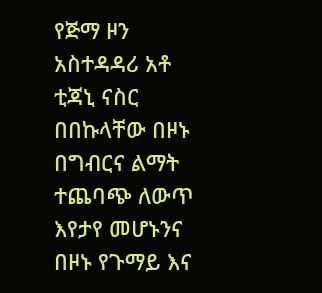የጅማ ዞን አስተዳዳሪ አቶ ቲጃኒ ናስር በበኩላቸው በዞኑ በግብርና ልማት ተጨባጭ ለውጥ እየታየ መሆኑንና በዞኑ የጉማይ እና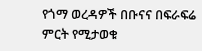የጎማ ወረዳዎች በቡናና በፍራፍሬ ምርት የሚታወቁ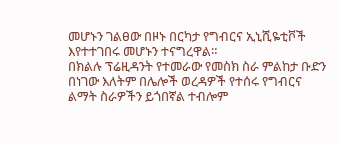መሆኑን ገልፀው በዞኑ በርካታ የግብርና ኢኒሺዬቲቮች እየተተገበሩ መሆኑን ተናግረዋል።
በክልሉ ፕሬዚዳንት የተመራው የመስክ ስራ ምልከታ ቡድን በነገው እለትም በሌሎች ወረዳዎች የተሰሩ የግብርና ልማት ስራዎችን ይጎበኛል ተብሎም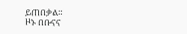ይጠበቃል።
ዞኑ በቡናና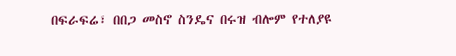በፍራፍሬ፣ በበጋ መስኖ ስንዴና በሩዝ ብሎም የተለያዩ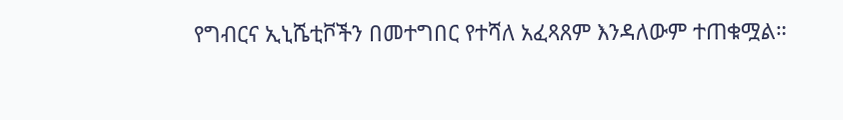የግብርና ኢኒሼቲቮችን በመተግበር የተሻለ አፈጻጸም እንዳለውም ተጠቁሟል።